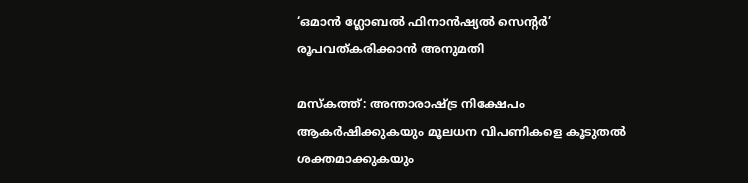‘ഒമാൻ ഗ്ലോബൽ ഫിനാൻഷ്യൽ സെന്റർ’ രൂപവത്കരിക്കാൻ അനുമതി

മസ്കത്ത്: അന്താരാഷ്ട്ര നിക്ഷേപം ആകർഷിക്കുകയും മൂലധന വിപണികളെ കൂടുതൽ ശക്തമാക്കുകയും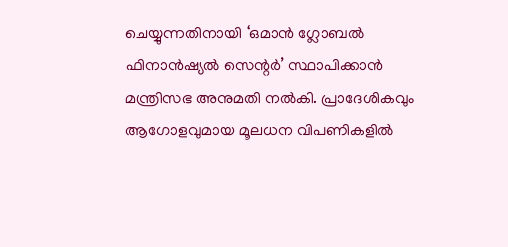ചെയ്യുന്നതിനായി ‘ഒമാൻ ഗ്ലോബൽ ഫിനാൻഷ്യൽ സെന്റർ’ സ്ഥാപിക്കാൻ മന്ത്രിസഭ അനുമതി നൽകി. പ്രാദേശികവും ആഗോളവുമായ മൂലധന വിപണികളിൽ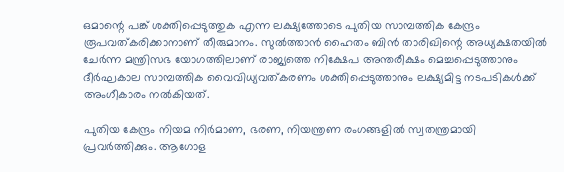ഒമാന്റെ പങ്ക് ശക്തിപ്പെടുത്തുക എന്ന ലക്ഷ്യത്തോടെ പുതിയ സാമ്പത്തിക കേന്ദ്രം രൂപവത്കരിക്കാനാണ് തീരുമാനം. സുൽത്താൻ ഹൈതം ബിൻ താരിഖിന്റെ അധ്യക്ഷതയിൽ ചേർന്ന മന്ത്രിസഭ യോഗത്തിലാണ് രാജ്യത്തെ നിക്ഷേപ അന്തരീക്ഷം മെച്ചപ്പെടുത്താനും ദീർഘകാല സാമ്പത്തിക വൈവിധ്യവത്കരണം ശക്തിപ്പെടുത്താനും ലക്ഷ്യമിട്ട നടപടികൾക്ക് അംഗീകാരം നൽകിയത്.

പുതിയ കേന്ദ്രം നിയമ നിർമാണ, ഭരണ, നിയന്ത്രണ രംഗങ്ങളിൽ സ്വതന്ത്രമായി പ്രവർത്തിക്കും. ആഗോള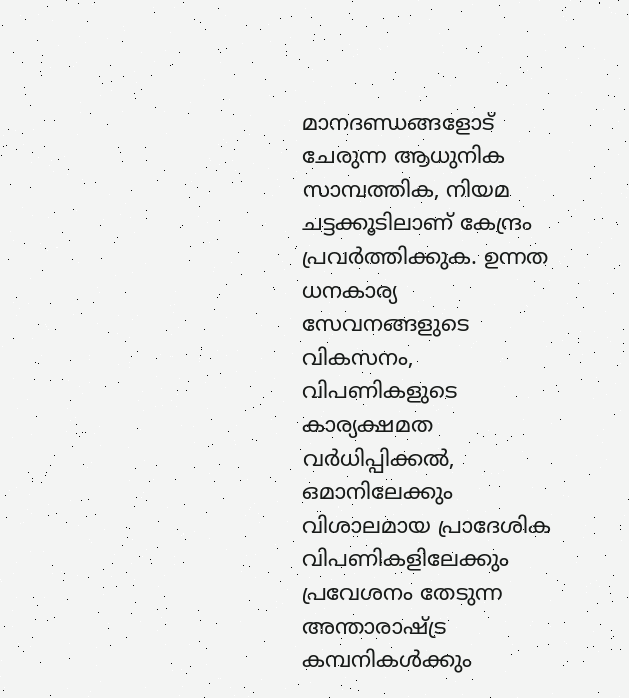മാനദണ്ഡങ്ങളോട് ചേരുന്ന ആധുനിക സാമ്പത്തിക, നിയമ ചട്ടക്കൂടിലാണ് കേന്ദ്രം പ്രവർത്തിക്കുക. ഉന്നത ധനകാര്യ സേവനങ്ങളുടെ വികസനം, വിപണികളുടെ കാര്യക്ഷമത വർധിപ്പിക്കൽ, ഒമാനിലേക്കും വിശാലമായ പ്രാദേശിക വിപണികളിലേക്കും പ്രവേശനം തേടുന്ന അന്താരാഷ്ട്ര കമ്പനികൾക്കും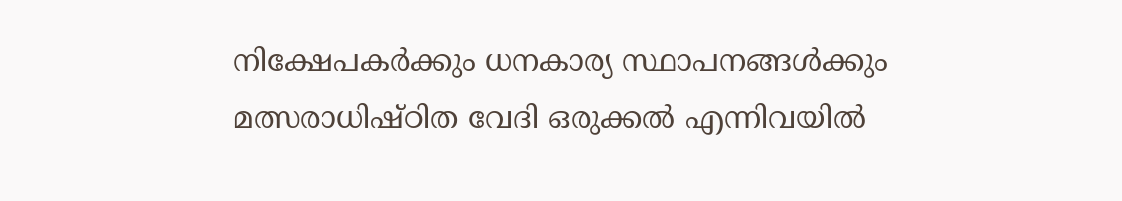നിക്ഷേപകർക്കും ധനകാര്യ സ്ഥാപനങ്ങൾക്കും മത്സരാധിഷ്ഠിത വേദി ഒരുക്കൽ എന്നിവയിൽ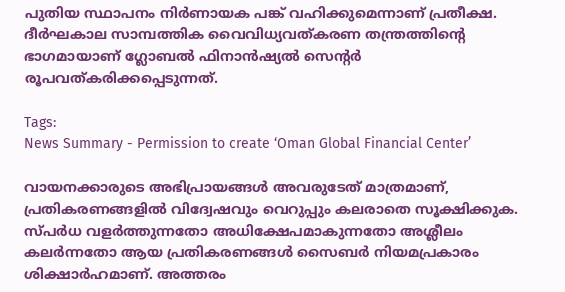പുതിയ സ്ഥാപനം നിർണായക പങ്ക് വഹിക്കുമെന്നാണ് പ്രതീക്ഷ. ദീർഘകാല സാമ്പത്തിക വൈവിധ്യവത്കരണ തന്ത്രത്തിന്റെ ഭാഗമായാണ് ഗ്ലോബൽ ഫിനാൻഷ്യൽ സെന്റർ രൂപവത്കരിക്കപ്പെടുന്നത്.

Tags:
News Summary - Permission to create ‘Oman Global Financial Center’

വായനക്കാരുടെ അഭിപ്രായങ്ങള്‍ അവരുടേത് മാത്രമാണ്, പ്രതികരണങ്ങളിൽ വിദ്വേഷവും വെറുപ്പും കലരാതെ സൂക്ഷിക്കുക. സ്പർധ വളർത്തുന്നതോ അധിക്ഷേപമാകുന്നതോ അശ്ലീലം കലർന്നതോ ആയ പ്രതികരണങ്ങൾ സൈബർ നിയമപ്രകാരം ശിക്ഷാർഹമാണ്. അത്തരം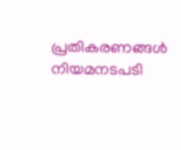പ്രതികരണങ്ങൾ നിയമനടപടി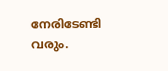നേരിടേണ്ടി വരും.